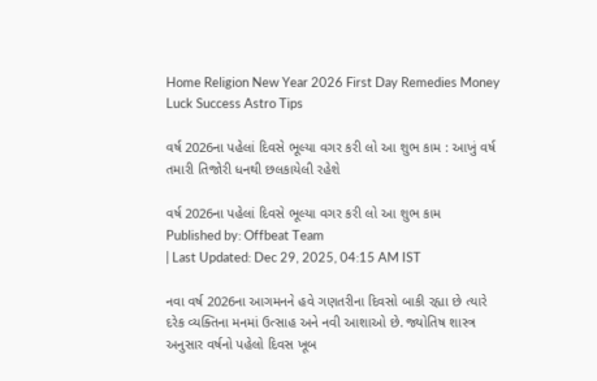Home Religion New Year 2026 First Day Remedies Money Luck Success Astro Tips

વર્ષ 2026ના પહેલાં દિવસે ભૂલ્યા વગર કરી લો આ શુભ કામ : આખું વર્ષ તમારી તિજોરી ધનથી છલકાયેલી રહેશે

વર્ષ 2026ના પહેલાં દિવસે ભૂલ્યા વગર કરી લો આ શુભ કામ
Published by: Offbeat Team
| Last Updated: Dec 29, 2025, 04:15 AM IST

નવા વર્ષ 2026ના આગમનને હવે ગણતરીના દિવસો બાકી રહ્યા છે ત્યારે દરેક વ્યક્તિના મનમાં ઉત્સાહ અને નવી આશાઓ છે. જ્યોતિષ શાસ્ત્ર અનુસાર વર્ષનો પહેલો દિવસ ખૂબ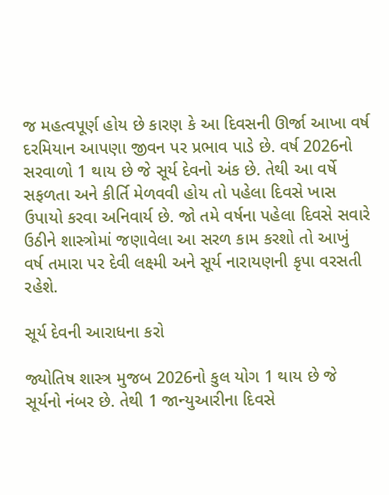જ મહત્વપૂર્ણ હોય છે કારણ કે આ દિવસની ઊર્જા આખા વર્ષ દરમિયાન આપણા જીવન પર પ્રભાવ પાડે છે. વર્ષ 2026નો સરવાળો 1 થાય છે જે સૂર્ય દેવનો અંક છે. તેથી આ વર્ષે સફળતા અને કીર્તિ મેળવવી હોય તો પહેલા દિવસે ખાસ ઉપાયો કરવા અનિવાર્ય છે. જો તમે વર્ષના પહેલા દિવસે સવારે ઉઠીને શાસ્ત્રોમાં જણાવેલા આ સરળ કામ કરશો તો આખું વર્ષ તમારા પર દેવી લક્ષ્મી અને સૂર્ય નારાયણની કૃપા વરસતી રહેશે.

સૂર્ય દેવની આરાધના કરો

જ્યોતિષ શાસ્ત્ર મુજબ 2026નો કુલ યોગ 1 થાય છે જે સૂર્યનો નંબર છે. તેથી 1 જાન્યુઆરીના દિવસે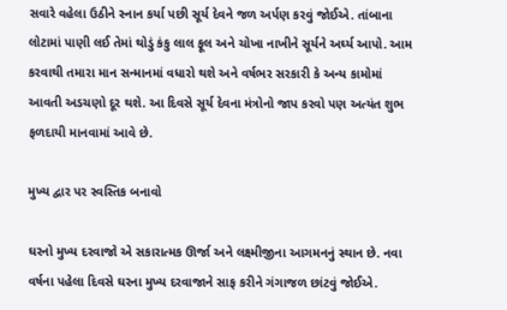સવારે વહેલા ઉઠીને સ્નાન કર્યા પછી સૂર્ય દેવને જળ અર્પણ કરવું જોઈએ. તાંબાના લોટામાં પાણી લઈ તેમાં થોડું કંકુ લાલ ફૂલ અને ચોખા નાખીને સૂર્યને અર્ઘ્ય આપો. આમ કરવાથી તમારા માન સન્માનમાં વધારો થશે અને વર્ષભર સરકારી કે અન્ય કામોમાં આવતી અડચણો દૂર થશે. આ દિવસે સૂર્ય દેવના મંત્રોનો જાપ કરવો પણ અત્યંત શુભ ફળદાયી માનવામાં આવે છે.

મુખ્ય દ્વાર પર સ્વસ્તિક બનાવો

ઘરનો મુખ્ય દરવાજો એ સકારાત્મક ઊર્જા અને લક્ષ્મીજીના આગમનનું સ્થાન છે. નવા વર્ષના પહેલા દિવસે ઘરના મુખ્ય દરવાજાને સાફ કરીને ગંગાજળ છાંટવું જોઈએ.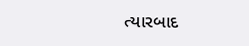ત્યારબાદ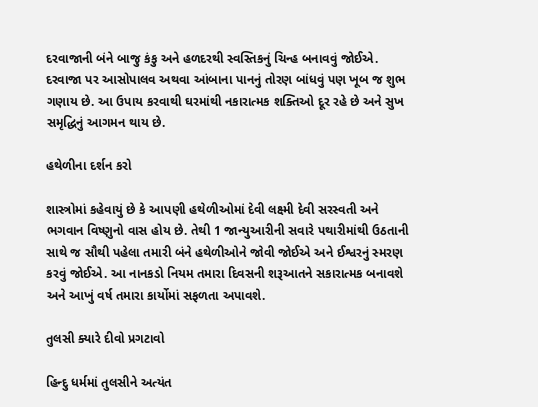દરવાજાની બંને બાજુ કંકુ અને હળદરથી સ્વસ્તિકનું ચિન્હ બનાવવું જોઈએ. દરવાજા પર આસોપાલવ અથવા આંબાના પાનનું તોરણ બાંધવું પણ ખૂબ જ શુભ ગણાય છે. આ ઉપાય કરવાથી ઘરમાંથી નકારાત્મક શક્તિઓ દૂર રહે છે અને સુખ સમૃદ્ધિનું આગમન થાય છે.

હથેળીના દર્શન કરો

શાસ્ત્રોમાં કહેવાયું છે કે આપણી હથેળીઓમાં દેવી લક્ષ્મી દેવી સરસ્વતી અને ભગવાન વિષ્ણુનો વાસ હોય છે. તેથી 1 જાન્યુઆરીની સવારે પથારીમાંથી ઉઠતાની સાથે જ સૌથી પહેલા તમારી બંને હથેળીઓને જોવી જોઈએ અને ઈશ્વરનું સ્મરણ કરવું જોઈએ. આ નાનકડો નિયમ તમારા દિવસની શરૂઆતને સકારાત્મક બનાવશે અને આખું વર્ષ તમારા કાર્યોમાં સફળતા અપાવશે.

તુલસી ક્યારે દીવો પ્રગટાવો

હિન્દુ ધર્મમાં તુલસીને અત્યંત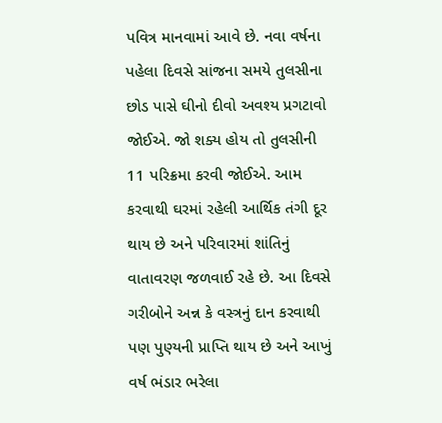પવિત્ર માનવામાં આવે છે. નવા વર્ષના પહેલા દિવસે સાંજના સમયે તુલસીના છોડ પાસે ઘીનો દીવો અવશ્ય પ્રગટાવો જોઈએ. જો શક્ય હોય તો તુલસીની 11 પરિક્રમા કરવી જોઈએ. આમ કરવાથી ઘરમાં રહેલી આર્થિક તંગી દૂર થાય છે અને પરિવારમાં શાંતિનું વાતાવરણ જળવાઈ રહે છે. આ દિવસે ગરીબોને અન્ન કે વસ્ત્રનું દાન કરવાથી પણ પુણ્યની પ્રાપ્તિ થાય છે અને આખું વર્ષ ભંડાર ભરેલા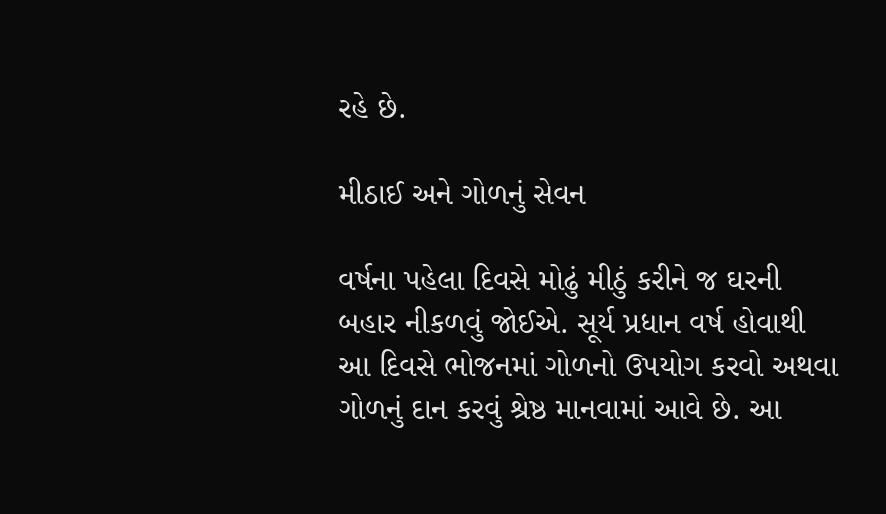રહે છે.

મીઠાઈ અને ગોળનું સેવન

વર્ષના પહેલા દિવસે મોઢું મીઠું કરીને જ ઘરની બહાર નીકળવું જોઈએ. સૂર્ય પ્રધાન વર્ષ હોવાથી આ દિવસે ભોજનમાં ગોળનો ઉપયોગ કરવો અથવા ગોળનું દાન કરવું શ્રેષ્ઠ માનવામાં આવે છે. આ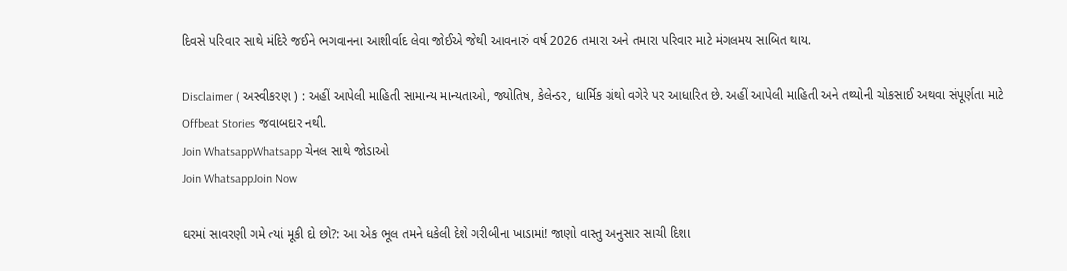દિવસે પરિવાર સાથે મંદિરે જઈને ભગવાનના આશીર્વાદ લેવા જોઈએ જેથી આવનારું વર્ષ 2026 તમારા અને તમારા પરિવાર માટે મંગલમય સાબિત થાય.

Disclaimer ( અસ્વીકરણ ) : અહીં આપેલી માહિતી સામાન્ય માન્યતાઓ, જ્યોતિષ, કેલેન્ડર, ધાર્મિક ગ્રંથો વગેરે પર આધારિત છે. અહીં આપેલી માહિતી અને તથ્યોની ચોકસાઈ અથવા સંપૂર્ણતા માટે Offbeat Stories જવાબદાર નથી.
Join WhatsappWhatsapp ચેનલ સાથે જોડાઓ
Join WhatsappJoin Now

ઘરમાં સાવરણી ગમે ત્યાં મૂકી દો છો?: આ એક ભૂલ તમને ધકેલી દેશે ગરીબીના ખાડામાં! જાણો વાસ્તુ અનુસાર સાચી દિશા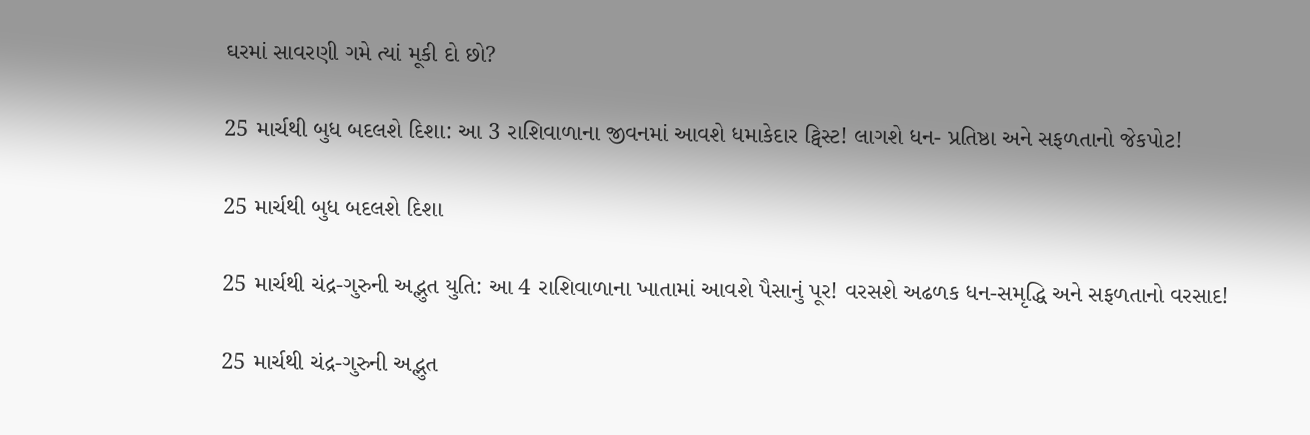ઘરમાં સાવરણી ગમે ત્યાં મૂકી દો છો?

25 માર્ચથી બુધ બદલશે દિશા: આ 3 રાશિવાળાના જીવનમાં આવશે ધમાકેદાર ટ્વિસ્ટ! લાગશે ધન- પ્રતિષ્ઠા અને સફળતાનો જેકપોટ!

25 માર્ચથી બુધ બદલશે દિશા

25 માર્ચથી ચંદ્ર-ગુરુની અદ્ભુત યુતિ: આ 4 રાશિવાળાના ખાતામાં આવશે પૈસાનું પૂર! વરસશે અઢળક ધન-સમૃદ્ધિ અને સફળતાનો વરસાદ!

25 માર્ચથી ચંદ્ર-ગુરુની અદ્ભુત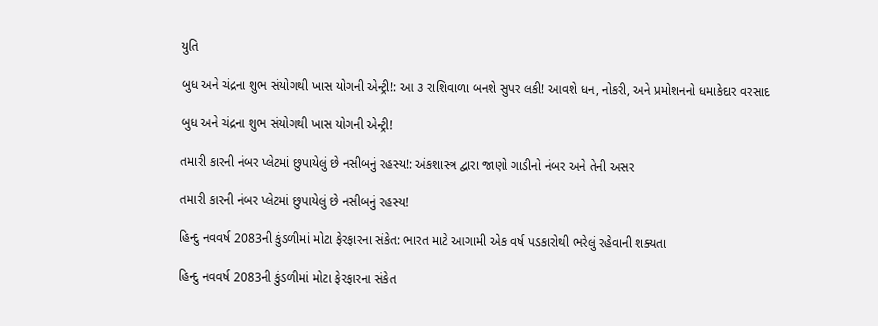યુતિ

બુધ અને ચંદ્રના શુભ સંયોગથી ખાસ યોગની એન્ટ્રી!: આ ૩ રાશિવાળા બનશે સુપર લકી! આવશે ધન, નોકરી, અને પ્રમોશનનો ધમાકેદાર વરસાદ

બુધ અને ચંદ્રના શુભ સંયોગથી ખાસ યોગની એન્ટ્રી!

તમારી કારની નંબર પ્લેટમાં છુપાયેલું છે નસીબનું રહસ્ય!: અંકશાસ્ત્ર દ્વારા જાણો ગાડીનો નંબર અને તેની અસર

તમારી કારની નંબર પ્લેટમાં છુપાયેલું છે નસીબનું રહસ્ય!

હિન્દુ નવવર્ષ 2083ની કુંડળીમાં મોટા ફેરફારના સંકેત: ભારત માટે આગામી એક વર્ષ પડકારોથી ભરેલું રહેવાની શક્યતા

હિન્દુ નવવર્ષ 2083ની કુંડળીમાં મોટા ફેરફારના સંકેત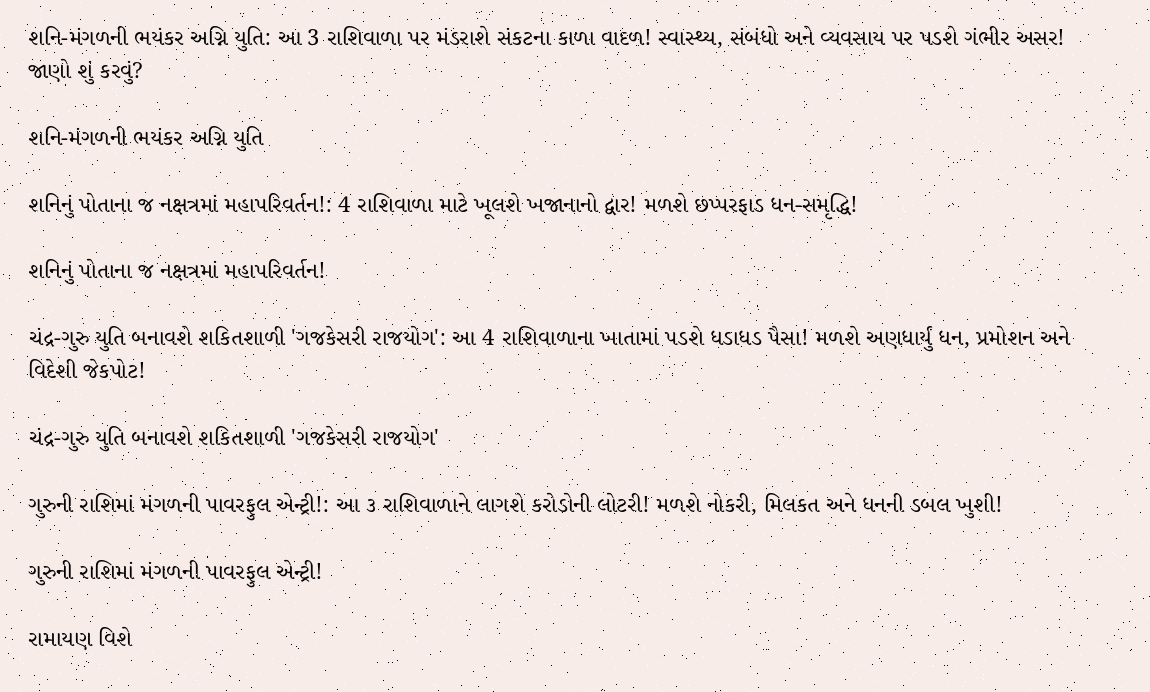શનિ-મંગળની ભયંકર અગ્નિ યુતિ: આ 3 રાશિવાળા પર મંડરાશે સંકટના કાળા વાદળ! સ્વાસ્થ્ય, સંબંધો અને વ્યવસાય પર પડશે ગંભીર અસર! જાણો શું કરવું?

શનિ-મંગળની ભયંકર અગ્નિ યુતિ

શનિનું પોતાના જ નક્ષત્રમાં મહાપરિવર્તન!: 4 રાશિવાળા માટે ખૂલશે ખજાનાનો દ્વાર! મળશે છપ્પરફાડ ધન-સમૃદ્ધિ!

શનિનું પોતાના જ નક્ષત્રમાં મહાપરિવર્તન!

ચંદ્ર-ગુરુ યુતિ બનાવશે શકિતશાળી 'ગજકેસરી રાજયોગ': આ 4 રાશિવાળાના ખાતામાં પડશે ધડાધડ પૈસા! મળશે અણધાર્યું ધન, પ્રમોશન અને વિદેશી જેકપોટ!

ચંદ્ર-ગુરુ યુતિ બનાવશે શકિતશાળી 'ગજકેસરી રાજયોગ'

ગુરુની રાશિમાં મંગળની પાવરફુલ એન્ટ્રી!: આ ૩ રાશિવાળાને લાગશે કરોડોની લોટરી! મળશે નોકરી, મિલકત અને ધનની ડબલ ખુશી!

ગુરુની રાશિમાં મંગળની પાવરફુલ એન્ટ્રી!

રામાયણ વિશે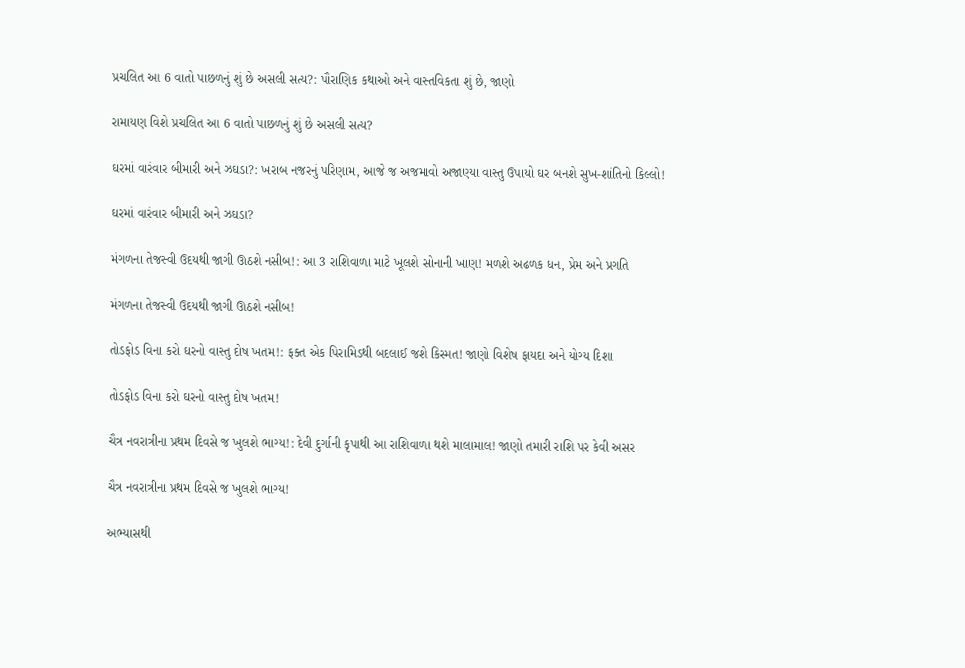પ્રચલિત આ 6 વાતો પાછળનું શું છે અસલી સત્ય?: પૌરાણિક કથાઓ અને વાસ્તવિકતા શું છે, જાણો

રામાયણ વિશે પ્રચલિત આ 6 વાતો પાછળનું શું છે અસલી સત્ય?

ઘરમાં વારંવાર બીમારી અને ઝઘડા?: ખરાબ નજરનું પરિણામ, આજે જ અજમાવો અજાણ્યા વાસ્તુ ઉપાયો ઘર બનશે સુખ-શાંતિનો કિલ્લો!

ઘરમાં વારંવાર બીમારી અને ઝઘડા?

મંગળના તેજસ્વી ઉદયથી જાગી ઊઠશે નસીબ!: આ 3 રાશિવાળા માટે ખૂલશે સોનાની ખાણ! મળશે અઢળક ધન, પ્રેમ અને પ્રગતિ

મંગળના તેજસ્વી ઉદયથી જાગી ઊઠશે નસીબ!

તોડફોડ વિના કરો ઘરનો વાસ્તુ દોષ ખતમ!: ફક્ત એક પિરામિડથી બદલાઈ જશે કિસ્મત! જાણો વિશેષ ફાયદા અને યોગ્ય દિશા

તોડફોડ વિના કરો ઘરનો વાસ્તુ દોષ ખતમ!

ચૈત્ર નવરાત્રીના પ્રથમ દિવસે જ ખુલશે ભાગ્ય!: દેવી દુર્ગાની કૃપાથી આ રાશિવાળા થશે માલામાલ! જાણો તમારી રાશિ પર કેવી અસર

ચૈત્ર નવરાત્રીના પ્રથમ દિવસે જ ખુલશે ભાગ્ય!

અભ્યાસથી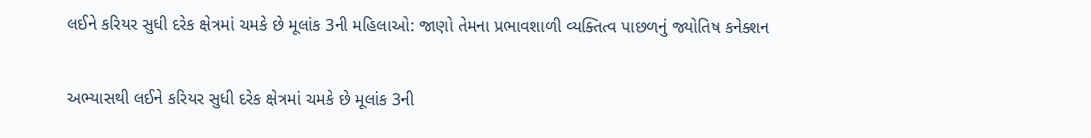લઈને કરિયર સુધી દરેક ક્ષેત્રમાં ચમકે છે મૂલાંક 3ની મહિલાઓ: જાણો તેમના પ્રભાવશાળી વ્યક્તિત્વ પાછળનું જ્યોતિષ કનેક્શન

અભ્યાસથી લઈને કરિયર સુધી દરેક ક્ષેત્રમાં ચમકે છે મૂલાંક 3ની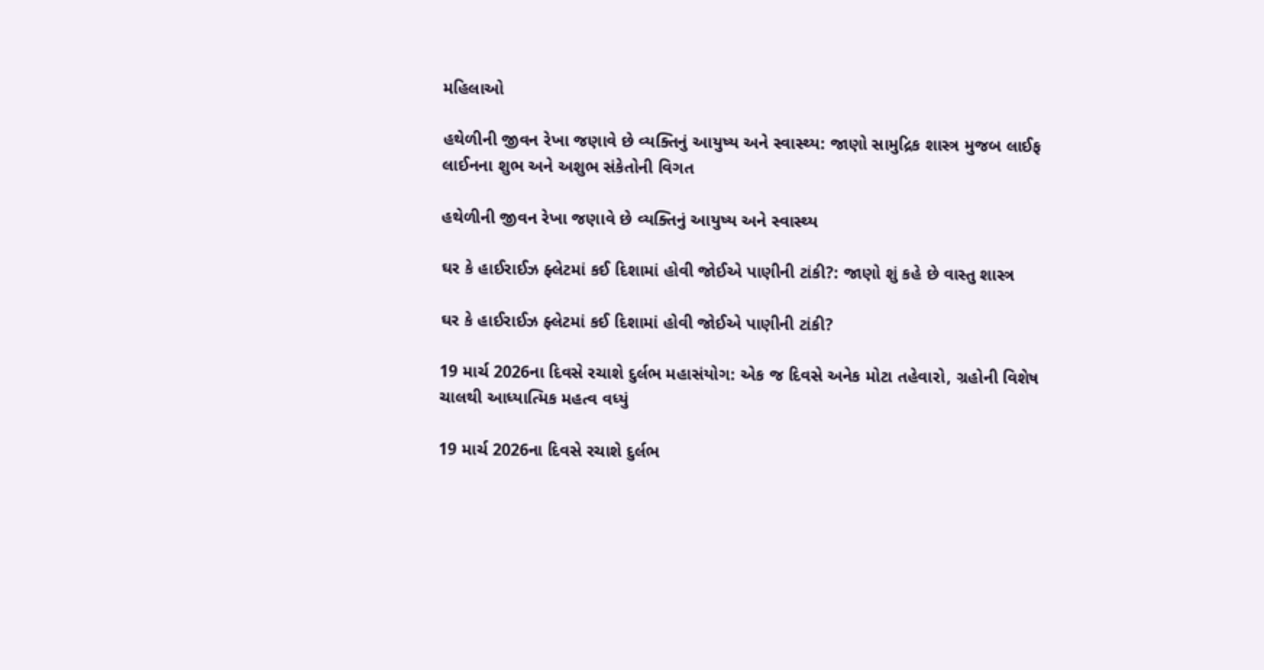મહિલાઓ

હથેળીની જીવન રેખા જણાવે છે વ્યક્તિનું આયુષ્ય અને સ્વાસ્થ્ય: જાણો સામુદ્રિક શાસ્ત્ર મુજબ લાઈફ લાઈનના શુભ અને અશુભ સંકેતોની વિગત

હથેળીની જીવન રેખા જણાવે છે વ્યક્તિનું આયુષ્ય અને સ્વાસ્થ્ય

ઘર કે હાઈરાઈઝ ફ્લેટમાં કઈ દિશામાં હોવી જોઈએ પાણીની ટાંકી?: જાણો શું કહે છે વાસ્તુ શાસ્ત્ર

ઘર કે હાઈરાઈઝ ફ્લેટમાં કઈ દિશામાં હોવી જોઈએ પાણીની ટાંકી?

19 માર્ચ 2026ના દિવસે રચાશે દુર્લભ મહાસંયોગ: એક જ દિવસે અનેક મોટા તહેવારો, ગ્રહોની વિશેષ ચાલથી આધ્યાત્મિક મહત્વ વધ્યું

19 માર્ચ 2026ના દિવસે રચાશે દુર્લભ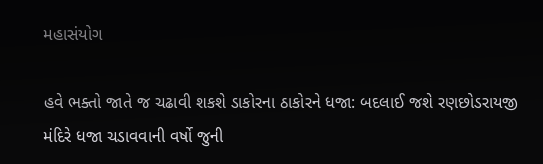મહાસંયોગ

હવે ભક્તો જાતે જ ચઢાવી શકશે ડાકોરના ઠાકોરને ધજા: બદલાઈ જશે રણછોડરાયજી મંદિરે ધજા ચડાવવાની વર્ષો જુની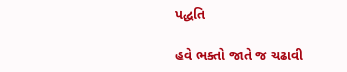પદ્ધતિ

હવે ભક્તો જાતે જ ચઢાવી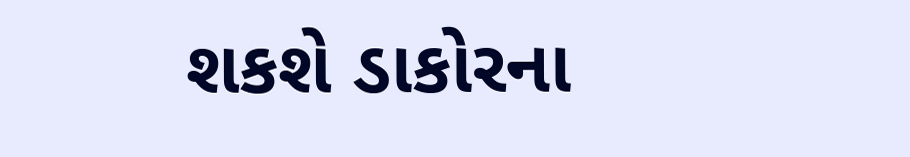શકશે ડાકોરના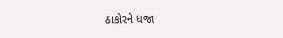ઠાકોરને ધજા